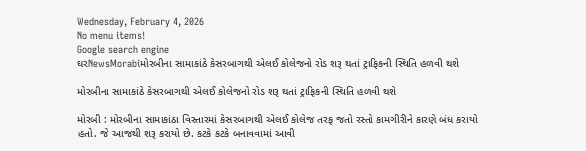Wednesday, February 4, 2026
No menu items!
Google search engine
ઘરNewsMorabiમોરબીના સામાકાંઠે કેસરબાગથી એલઈ કોલેજનો રોડ શરૂ થતાં ટ્રાફિકની સ્થિતિ હળવી થશે

મોરબીના સામાકાંઠે કેસરબાગથી એલઈ કોલેજનો રોડ શરૂ થતાં ટ્રાફિકની સ્થિતિ હળવી થશે

મોરબી : મોરબીના સામાકાંઠા વિસ્તારમાં કેસરબાગથી એલઈ કોલેજ તરફ જતો રસ્તો કામગીરીને કારણે બંધ કરાયો હતો. જે આજથી શરૂ કરાયો છે. કટકે કટકે બનાવવામાં આવી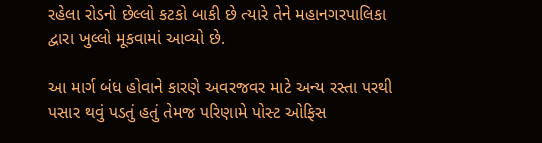રહેલા રોડનો છેલ્લો કટકો બાકી છે ત્યારે તેને મહાનગરપાલિકા દ્વારા ખુલ્લો મૂકવામાં આવ્યો છે.

આ માર્ગ બંધ હોવાને કારણે અવરજવર માટે અન્ય રસ્તા પરથી પસાર થવું પડતું હતું તેમજ પરિણામે પોસ્ટ ઓફિસ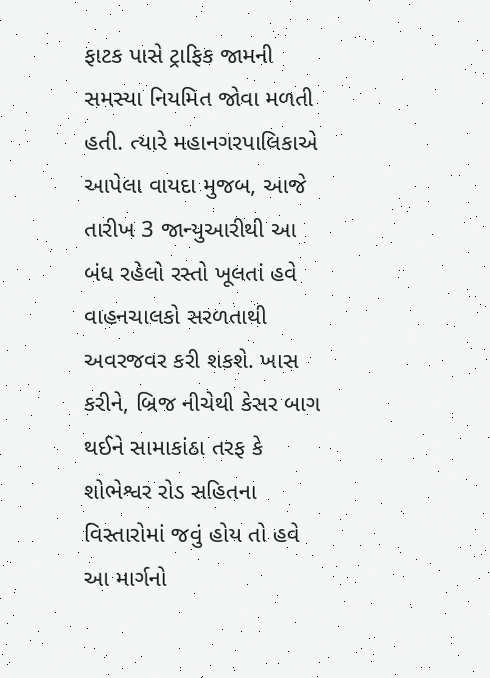ફાટક પાસે ટ્રાફિક જામની સમસ્યા નિયમિત જોવા મળતી હતી. ત્યારે મહાનગરપાલિકાએ આપેલા વાયદા મુજબ, આજે તારીખ 3 જાન્યુઆરીથી આ બંધ રહેલો રસ્તો ખૂલતાં હવે વાહનચાલકો સરળતાથી અવરજવર કરી શકશે. ખાસ કરીને, બ્રિજ નીચેથી કેસર બાગ થઈને સામાકાંઠા તરફ કે શોભેશ્વર રોડ સહિતના વિસ્તારોમાં જવું હોય તો હવે આ માર્ગનો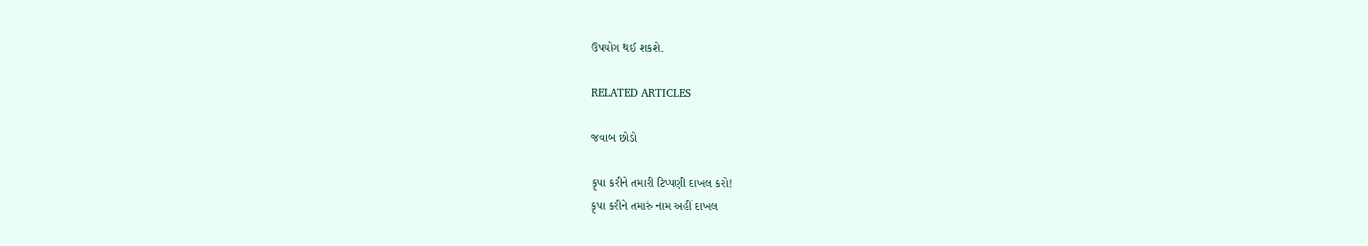ઉપયોગ થઈ શકશે.

RELATED ARTICLES

જવાબ છોડો

કૃપા કરીને તમારી ટિપ્પણી દાખલ કરો!
કૃપા કરીને તમારું નામ અહીં દાખલ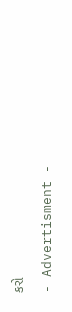કરો

- Advertisment -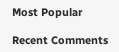Most Popular

Recent Comments